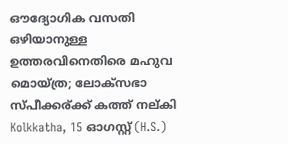ഔദ്യോഗിക വസതി ഒഴിയാനുള്ള ഉത്തരവിനെതിരെ മഹുവ മൊയ്ത്ര; ലോക്സഭാ സ്പീക്കര്ക്ക് കത്ത് നല്കി
Kolkkatha, 15 ഓഗസ്റ്റ് (H.S.)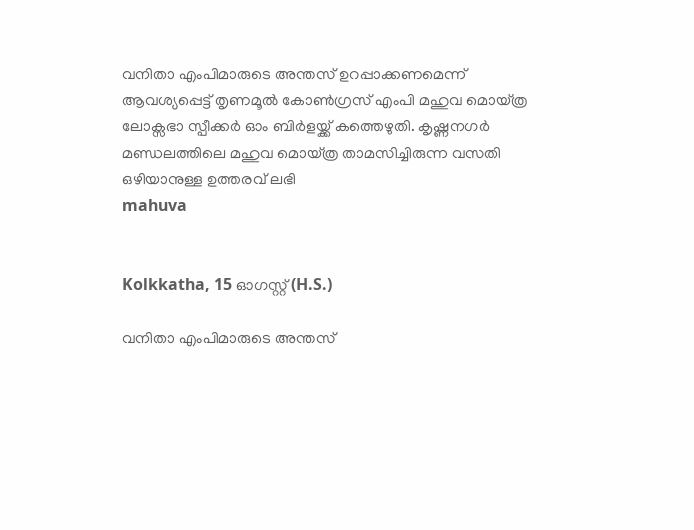വനിതാ എംപിമാരുടെ അന്തസ് ഉറപ്പാക്കണമെന്ന് ആവശ്യപ്പെട്ട് തൃണമൂല്‍ കോണ്‍ഗ്രസ് എംപി മഹുവ മൊയ്ത്ര ലോക്സഭാ സ്പീക്കര്‍ ഓം ബിര്‍ളയ്ക്ക് കത്തെഴുതി. കൃഷ്ണനഗര്‍ മണ്ഡലത്തിലെ മഹുവ മൊയ്ത്ര താമസിച്ചിരുന്ന വസതി ഒഴിയാനുള്ള ഉത്തരവ് ലഭി
mahuva


Kolkkatha, 15 ഓഗസ്റ്റ് (H.S.)

വനിതാ എംപിമാരുടെ അന്തസ്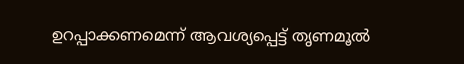ഉറപ്പാക്കണമെന്ന് ആവശ്യപ്പെട്ട് തൃണമൂല്‍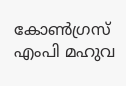കോണ്‍ഗ്രസ് എംപി മഹുവ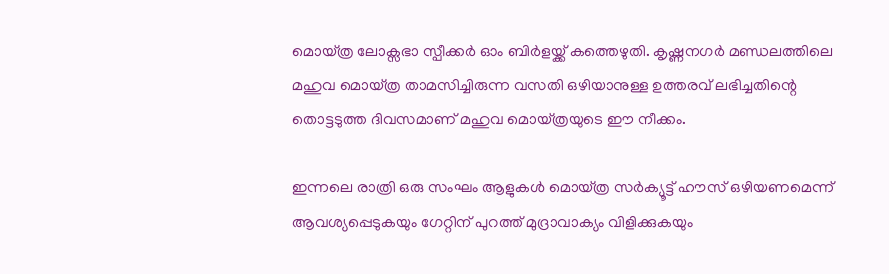മൊയ്ത്ര ലോക്സഭാ സ്പീക്കര്‍ ഓം ബിര്‍ളയ്ക്ക് കത്തെഴുതി. കൃഷ്ണനഗര്‍ മണ്ഡലത്തിലെ മഹുവ മൊയ്ത്ര താമസിച്ചിരുന്ന വസതി ഒഴിയാനുള്ള ഉത്തരവ് ലഭിച്ചതിന്റെ തൊട്ടടുത്ത ദിവസമാണ് മഹുവ മൊയ്ത്രയുടെ ഈ നീക്കം.

ഇന്നലെ രാത്രി ഒരു സംഘം ആളുകള്‍ മൊയ്ത്ര സര്‍ക്യൂട്ട് ഹൗസ് ഒഴിയണമെന്ന് ആവശ്യപ്പെടുകയും ഗേറ്റിന് പുറത്ത് മുദ്രാവാക്യം വിളിക്കുകയും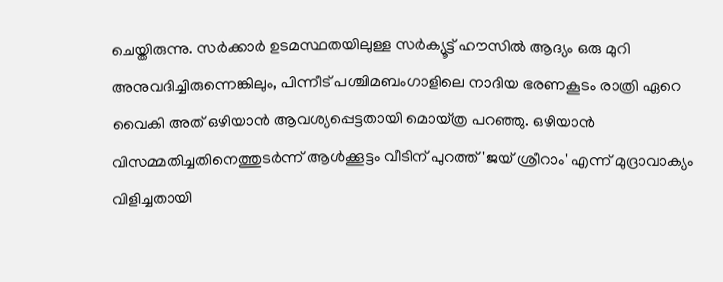ചെയ്തിരുന്നു. സര്‍ക്കാര്‍ ഉടമസ്ഥതയിലുള്ള സര്‍ക്യൂട്ട് ഹൗസില്‍ ആദ്യം ഒരു മുറി അനുവദിച്ചിരുന്നെങ്കിലും, പിന്നീട് പശ്ചിമബംഗാളിലെ നാദിയ ഭരണകൂടം രാത്രി ഏറെ വൈകി അത് ഒഴിയാന്‍ ആവശ്യപ്പെട്ടതായി മൊയ്ത്ര പറഞ്ഞു. ഒഴിയാന്‍ വിസമ്മതിച്ചതിനെത്തുടര്‍ന്ന് ആള്‍ക്കൂട്ടം വീടിന് പുറത്ത് 'ജയ് ശ്രീറാം' എന്ന് മുദ്രാവാക്യം വിളിച്ചതായി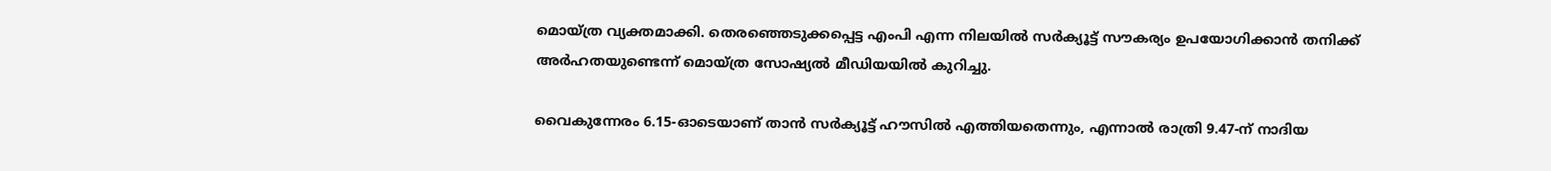മൊയ്ത്ര വ്യക്തമാക്കി. തെരഞ്ഞെടുക്കപ്പെട്ട എംപി എന്ന നിലയില്‍ സര്‍ക്യൂട്ട് സൗകര്യം ഉപയോഗിക്കാന്‍ തനിക്ക് അര്‍ഹതയുണ്ടെന്ന് മൊയ്ത്ര സോഷ്യല്‍ മീഡിയയില്‍ കുറിച്ചു.

വൈകുന്നേരം 6.15-ഓടെയാണ് താന്‍ സര്‍ക്യൂട്ട് ഹൗസില്‍ എത്തിയതെന്നും, എന്നാല്‍ രാത്രി 9.47-ന് നാദിയ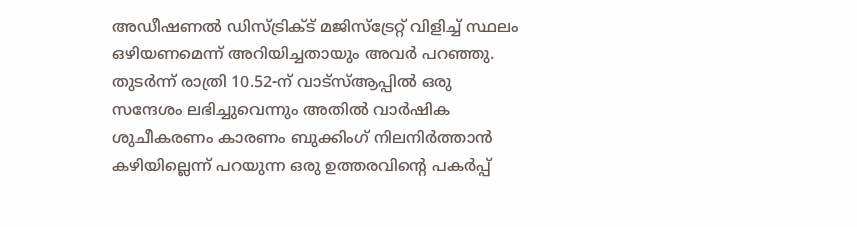അഡീഷണല്‍ ഡിസ്ട്രിക്ട് മജിസ്ട്രേറ്റ് വിളിച്ച് സ്ഥലം ഒഴിയണമെന്ന് അറിയിച്ചതായും അവര്‍ പറഞ്ഞു. തുടര്‍ന്ന് രാത്രി 10.52-ന് വാട്സ്ആപ്പില്‍ ഒരു സന്ദേശം ലഭിച്ചുവെന്നും അതില്‍ വാര്‍ഷിക ശുചീകരണം കാരണം ബുക്കിംഗ് നിലനിര്‍ത്താന്‍ കഴിയില്ലെന്ന് പറയുന്ന ഒരു ഉത്തരവിന്റെ പകര്‍പ്പ്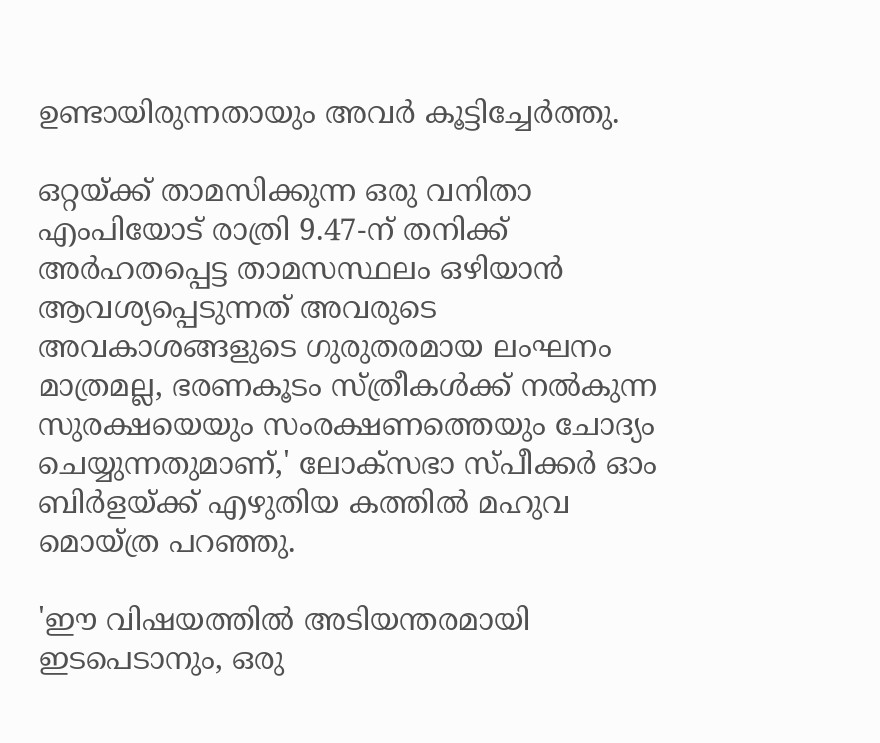ഉണ്ടായിരുന്നതായും അവര്‍ കൂട്ടിച്ചേര്‍ത്തു.

ഒറ്റയ്ക്ക് താമസിക്കുന്ന ഒരു വനിതാ എംപിയോട് രാത്രി 9.47-ന് തനിക്ക് അര്‍ഹതപ്പെട്ട താമസസ്ഥലം ഒഴിയാന്‍ ആവശ്യപ്പെടുന്നത് അവരുടെ അവകാശങ്ങളുടെ ഗുരുതരമായ ലംഘനം മാത്രമല്ല, ഭരണകൂടം സ്ത്രീകള്‍ക്ക് നല്‍കുന്ന സുരക്ഷയെയും സംരക്ഷണത്തെയും ചോദ്യം ചെയ്യുന്നതുമാണ്,' ലോക്സഭാ സ്പീക്കര്‍ ഓം ബിര്‍ളയ്ക്ക് എഴുതിയ കത്തില്‍ മഹുവ മൊയ്ത്ര പറഞ്ഞു.

'ഈ വിഷയത്തില്‍ അടിയന്തരമായി ഇടപെടാനും, ഒരു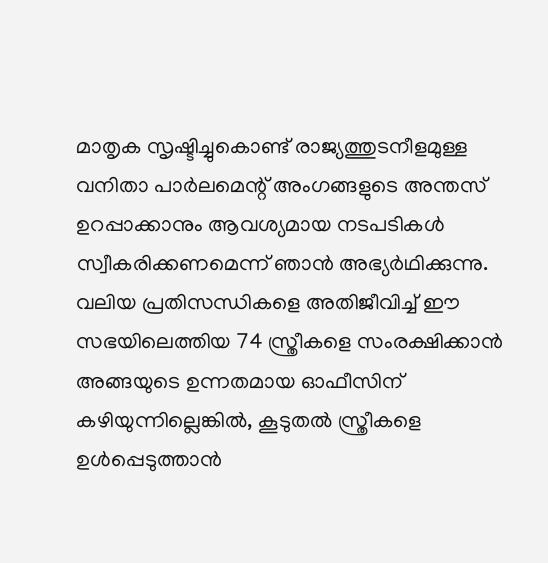മാതൃക സൃഷ്ടിച്ചുകൊണ്ട് രാജ്യത്തുടനീളമുള്ള വനിതാ പാര്‍ലമെന്റ് അംഗങ്ങളുടെ അന്തസ് ഉറപ്പാക്കാനും ആവശ്യമായ നടപടികള്‍ സ്വീകരിക്കണമെന്ന് ഞാന്‍ അഭ്യര്‍ഥിക്കുന്നു. വലിയ പ്രതിസന്ധികളെ അതിജീവിച്ച് ഈ സഭയിലെത്തിയ 74 സ്ത്രീകളെ സംരക്ഷിക്കാന്‍ അങ്ങയുടെ ഉന്നതമായ ഓഫീസിന് കഴിയുന്നില്ലെങ്കില്‍, കൂടുതല്‍ സ്ത്രീകളെ ഉള്‍പ്പെടുത്താന്‍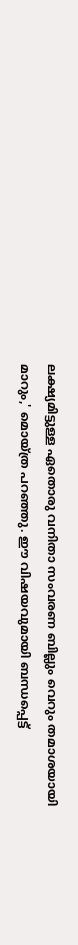ലക്ഷ്യമിട്ടുള്ള ഏതൊരു വനിതാ സംവരണ ബില്ലും വെറും തമാശയായി മാറും,' മൊയ്ത്ര പറഞ്ഞു. ഈ വിഷയവുമായി ബന്ധപ്പെട്ട്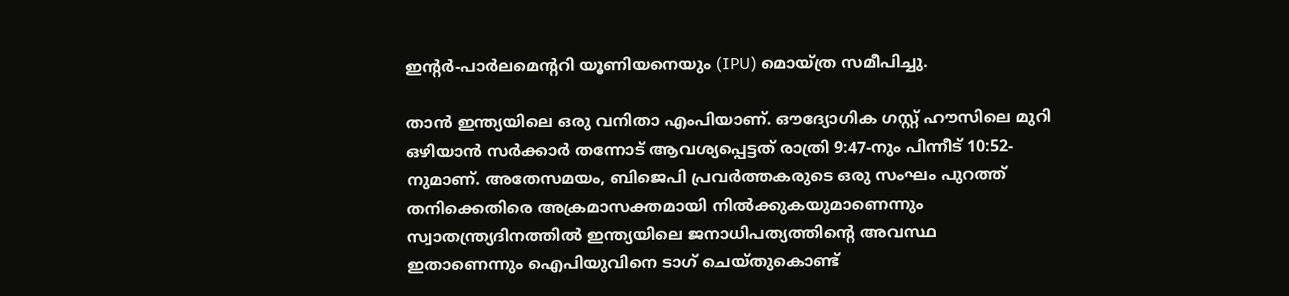ഇന്റര്‍-പാര്‍ലമെന്ററി യൂണിയനെയും (IPU) മൊയ്ത്ര സമീപിച്ചു.

താന്‍ ഇന്ത്യയിലെ ഒരു വനിതാ എംപിയാണ്. ഔദ്യോഗിക ഗസ്റ്റ് ഹൗസിലെ മുറി ഒഴിയാന്‍ സര്‍ക്കാര്‍ തന്നോട് ആവശ്യപ്പെട്ടത് രാത്രി 9:47-നും പിന്നീട് 10:52-നുമാണ്. അതേസമയം, ബിജെപി പ്രവര്‍ത്തകരുടെ ഒരു സംഘം പുറത്ത് തനിക്കെതിരെ അക്രമാസക്തമായി നില്‍ക്കുകയുമാണെന്നും സ്വാതന്ത്ര്യദിനത്തില്‍ ഇന്ത്യയിലെ ജനാധിപത്യത്തിന്റെ അവസ്ഥ ഇതാണെന്നും ഐപിയുവിനെ ടാഗ് ചെയ്തുകൊണ്ട്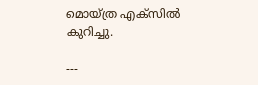മൊയ്ത്ര എക്സില്‍ കുറിച്ചു.

---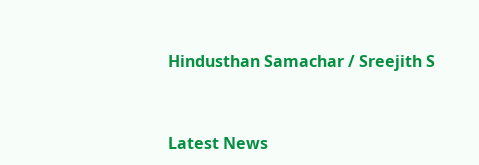Hindusthan Samachar / Sreejith S


Latest News